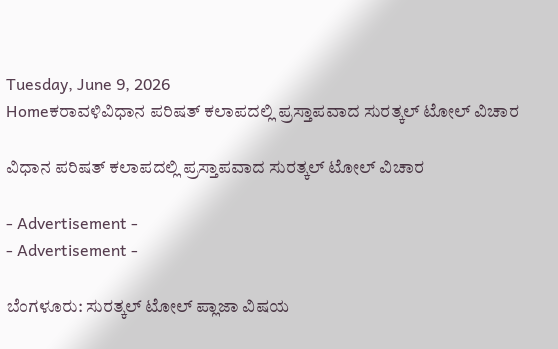Tuesday, June 9, 2026
Homeಕರಾವಳಿವಿಧಾನ ಪರಿಷತ್ ಕಲಾಪದಲ್ಲಿ ಪ್ರಸ್ತಾಪವಾದ ಸುರತ್ಕಲ್ ‌ಟೋಲ್ ವಿಚಾರ

ವಿಧಾನ ಪರಿಷತ್ ಕಲಾಪದಲ್ಲಿ ಪ್ರಸ್ತಾಪವಾದ ಸುರತ್ಕಲ್ ‌ಟೋಲ್ ವಿಚಾರ

- Advertisement -
- Advertisement -

ಬೆಂಗಳೂರು: ಸುರತ್ಕಲ್ ಟೋಲ್ ಪ್ಲಾಜಾ‌‌ ವಿಷಯ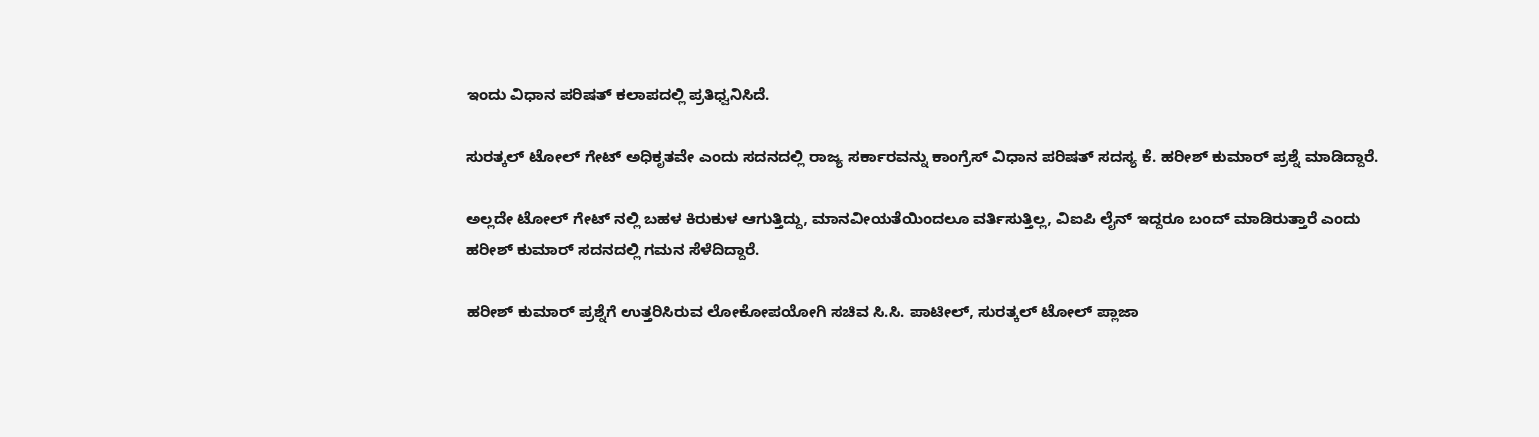ಇಂದು ವಿಧಾನ ಪರಿಷತ್ ಕಲಾಪದಲ್ಲಿ ಪ್ರತಿಧ್ವನಿಸಿದೆ.

ಸುರತ್ಕಲ್ ಟೋಲ್ ಗೇಟ್ ಅಧಿಕೃತವೇ ಎಂದು ಸದನದಲ್ಲಿ ರಾಜ್ಯ‌ ಸರ್ಕಾರವನ್ನು ಕಾಂಗ್ರೆಸ್ ವಿಧಾನ ಪರಿಷತ್ ಸದಸ್ಯ ಕೆ. ಹರೀಶ್ ಕುಮಾರ್ ಪ್ರಶ್ನೆ ಮಾಡಿದ್ದಾರೆ.

ಅಲ್ಲದೇ ಟೋಲ್ ಗೇಟ್ ನಲ್ಲಿ ಬಹಳ ಕಿರುಕುಳ ಆಗುತ್ತಿದ್ದು, ಮಾನವೀಯತೆಯಿಂದಲೂ ವರ್ತಿಸುತ್ತಿಲ್ಲ, ವಿಐಪಿ ಲೈನ್ ಇದ್ದರೂ ಬಂದ್ ಮಾಡಿರುತ್ತಾರೆ ಎಂದು ಹರೀಶ್ ಕುಮಾರ್ ಸದನದಲ್ಲಿ ಗಮನ ಸೆಳೆದಿದ್ದಾರೆ.

ಹರೀಶ್ ಕುಮಾರ್ ಪ್ರಶ್ನೆಗೆ ಉತ್ತರಿಸಿರುವ ಲೋಕೋಪಯೋಗಿ ಸಚಿವ ಸಿ.ಸಿ. ಪಾಟೀಲ್, ಸುರತ್ಕಲ್ ಟೋಲ್ ಪ್ಲಾಜಾ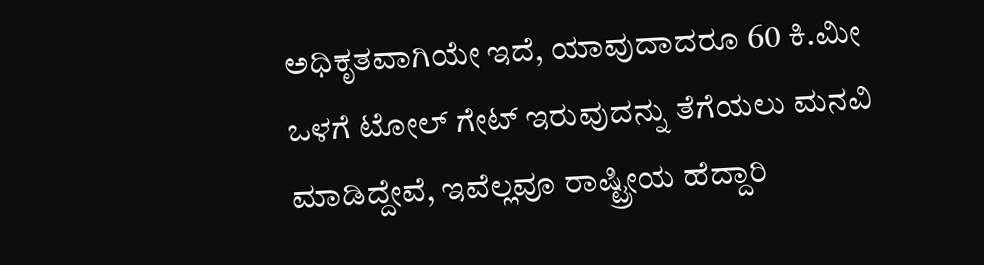ಅಧಿಕೃತವಾಗಿಯೇ ಇದೆ, ಯಾವುದಾದರೂ 60 ಕಿ.ಮೀ ಒಳಗೆ ಟೋಲ್ ಗೇಟ್ ಇರುವುದನ್ನು ತೆಗೆಯಲು ಮನವಿ ಮಾಡಿದ್ದೇವೆ, ಇವೆಲ್ಲವೂ ರಾಷ್ಟ್ರೀಯ ಹೆದ್ದಾರಿ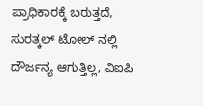ಪ್ರಾಧಿಕಾರಕ್ಕೆ ಬರುತ್ತದೆ, ಸುರತ್ಕಲ್ ಟೋಲ್ ನಲ್ಲಿ ದೌರ್ಜನ್ಯ ಆಗುತ್ತಿಲ್ಲ, ವಿಐಪಿ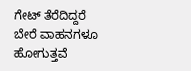ಗೇಟ್ ತೆರೆದಿದ್ದರೆ ಬೇರೆ ವಾಹನಗಳೂ ಹೋಗುತ್ತವೆ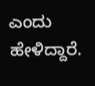ಎಂದು ಹೇಳಿದ್ದಾರೆ.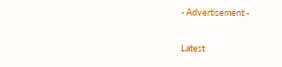- Advertisement -

Latest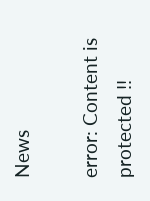News

error: Content is protected !!